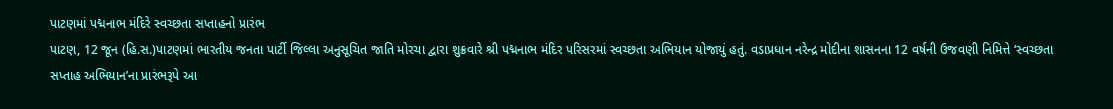પાટણમાં પદ્મનાભ મંદિરે સ્વચ્છતા સપ્તાહનો પ્રારંભ
પાટણ, 12 જૂન (હિ.સ.)પાટણમાં ભારતીય જનતા પાર્ટી જિલ્લા અનુસૂચિત જાતિ મોરચા દ્વારા શુક્રવારે શ્રી પદ્મનાભ મંદિર પરિસરમાં સ્વચ્છતા અભિયાન યોજાયું હતું. વડાપ્રધાન નરેન્દ્ર મોદીના શાસનના 12 વર્ષની ઉજવણી નિમિત્તે ‘સ્વચ્છતા સપ્તાહ અભિયાન’ના પ્રારંભરૂપે આ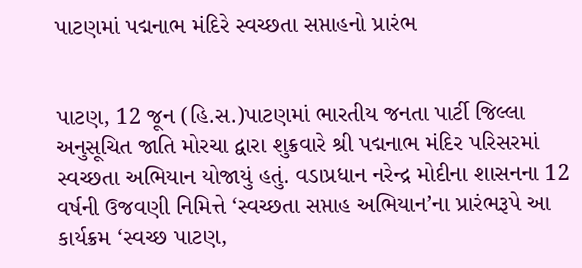પાટણમાં પદ્મનાભ મંદિરે સ્વચ્છતા સપ્તાહનો પ્રારંભ


પાટણ, 12 જૂન (હિ.સ.)પાટણમાં ભારતીય જનતા પાર્ટી જિલ્લા અનુસૂચિત જાતિ મોરચા દ્વારા શુક્રવારે શ્રી પદ્મનાભ મંદિર પરિસરમાં સ્વચ્છતા અભિયાન યોજાયું હતું. વડાપ્રધાન નરેન્દ્ર મોદીના શાસનના 12 વર્ષની ઉજવણી નિમિત્તે ‘સ્વચ્છતા સપ્તાહ અભિયાન’ના પ્રારંભરૂપે આ કાર્યક્રમ ‘સ્વચ્છ પાટણ,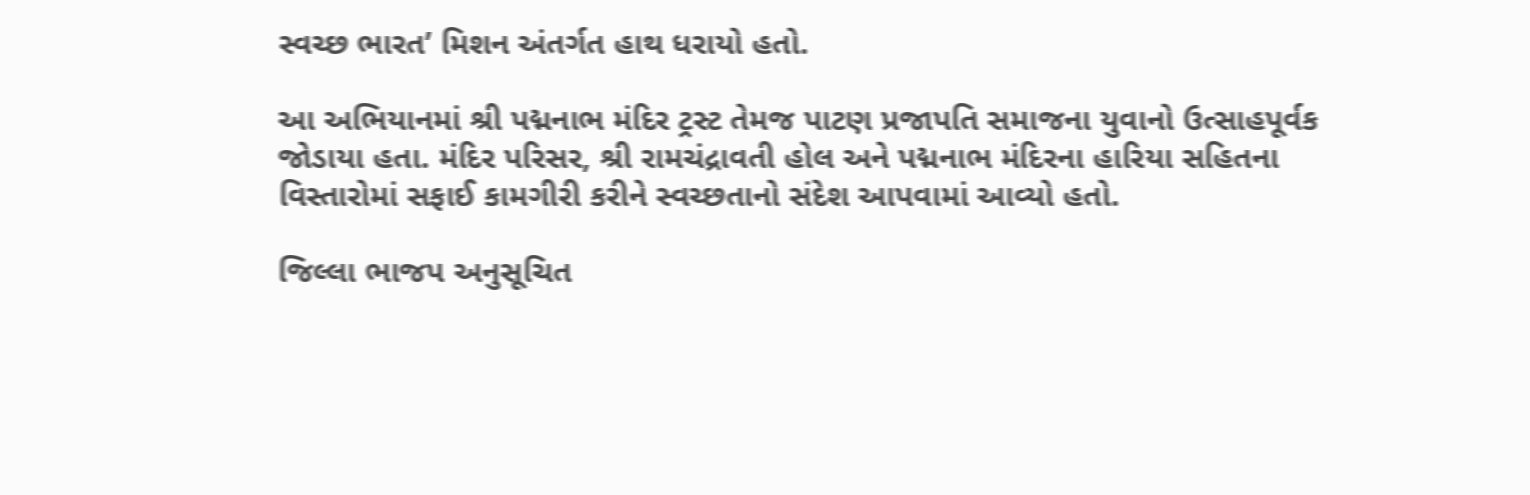સ્વચ્છ ભારત’ મિશન અંતર્ગત હાથ ધરાયો હતો.

આ અભિયાનમાં શ્રી પદ્મનાભ મંદિર ટ્રસ્ટ તેમજ પાટણ પ્રજાપતિ સમાજના યુવાનો ઉત્સાહપૂર્વક જોડાયા હતા. મંદિર પરિસર, શ્રી રામચંદ્રાવતી હોલ અને પદ્મનાભ મંદિરના હારિયા સહિતના વિસ્તારોમાં સફાઈ કામગીરી કરીને સ્વચ્છતાનો સંદેશ આપવામાં આવ્યો હતો.

જિલ્લા ભાજપ અનુસૂચિત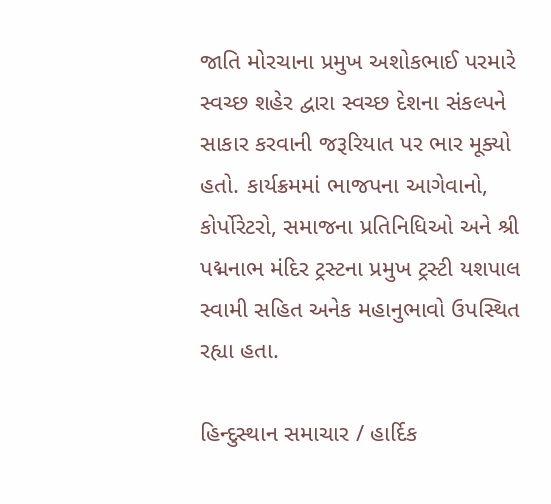જાતિ મોરચાના પ્રમુખ અશોકભાઈ પરમારે સ્વચ્છ શહેર દ્વારા સ્વચ્છ દેશના સંકલ્પને સાકાર કરવાની જરૂરિયાત પર ભાર મૂક્યો હતો. કાર્યક્રમમાં ભાજપના આગેવાનો, કોર્પોરેટરો, સમાજના પ્રતિનિધિઓ અને શ્રી પદ્મનાભ મંદિર ટ્રસ્ટના પ્રમુખ ટ્રસ્ટી યશપાલ સ્વામી સહિત અનેક મહાનુભાવો ઉપસ્થિત રહ્યા હતા.

હિન્દુસ્થાન સમાચાર / હાર્દિક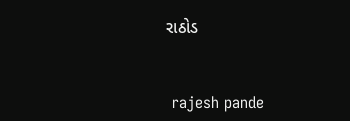રાઠોડ


 rajesh pande